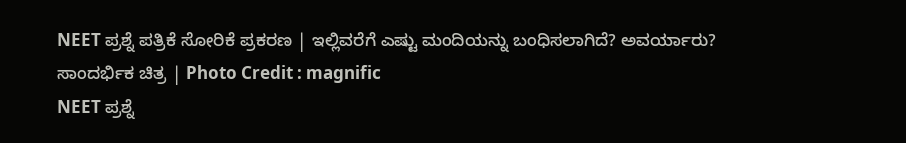NEET ಪ್ರಶ್ನೆ ಪತ್ರಿಕೆ ಸೋರಿಕೆ ಪ್ರಕರಣ | ಇಲ್ಲಿವರೆಗೆ ಎಷ್ಟು ಮಂದಿಯನ್ನು ಬಂಧಿಸಲಾಗಿದೆ? ಅವರ್ಯಾರು?
ಸಾಂದರ್ಭಿಕ ಚಿತ್ರ | Photo Credit : magnific
NEET ಪ್ರಶ್ನೆ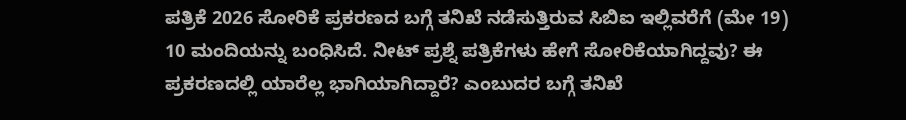ಪತ್ರಿಕೆ 2026 ಸೋರಿಕೆ ಪ್ರಕರಣದ ಬಗ್ಗೆ ತನಿಖೆ ನಡೆಸುತ್ತಿರುವ ಸಿಬಿಐ ಇಲ್ಲಿವರೆಗೆ (ಮೇ 19) 10 ಮಂದಿಯನ್ನು ಬಂಧಿಸಿದೆ. ನೀಟ್ ಪ್ರಶ್ನೆ ಪತ್ರಿಕೆಗಳು ಹೇಗೆ ಸೋರಿಕೆಯಾಗಿದ್ದವು? ಈ ಪ್ರಕರಣದಲ್ಲಿ ಯಾರೆಲ್ಲ ಭಾಗಿಯಾಗಿದ್ದಾರೆ? ಎಂಬುದರ ಬಗ್ಗೆ ತನಿಖೆ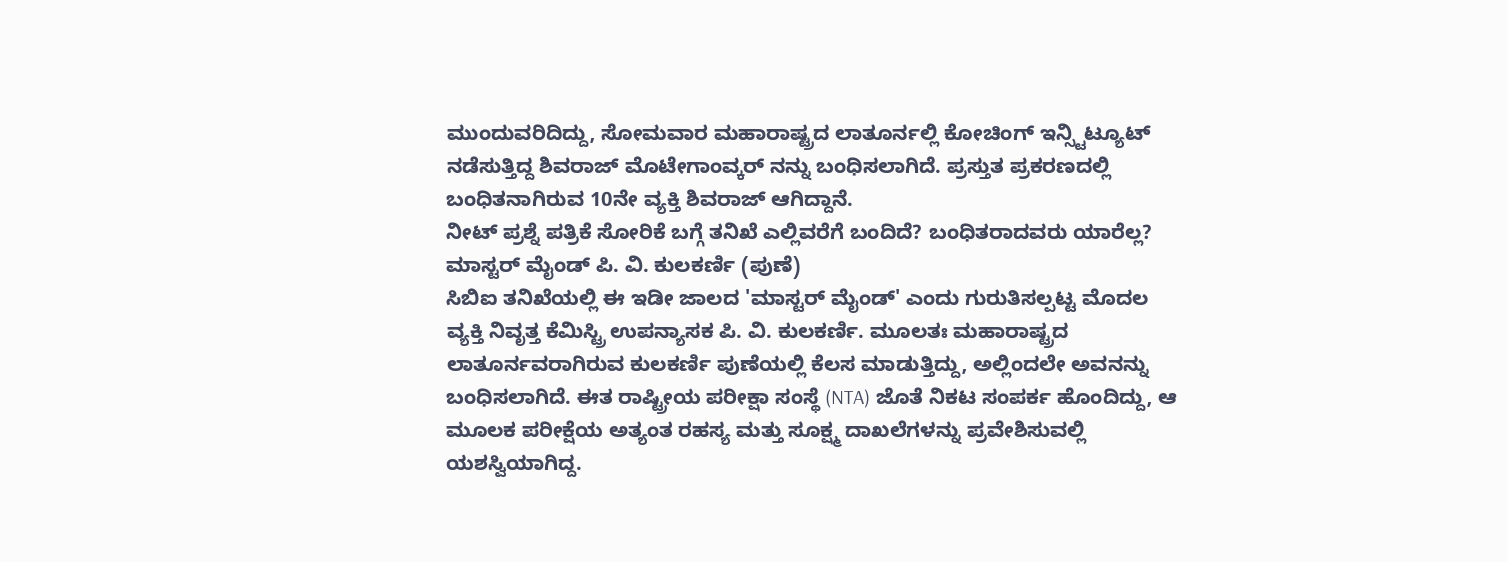ಮುಂದುವರಿದಿದ್ದು, ಸೋಮವಾರ ಮಹಾರಾಷ್ಟ್ರದ ಲಾತೂರ್ನಲ್ಲಿ ಕೋಚಿಂಗ್ ಇನ್ಸ್ಟಿಟ್ಯೂಟ್ ನಡೆಸುತ್ತಿದ್ದ ಶಿವರಾಜ್ ಮೊಟೇಗಾಂವ್ಕರ್ ನನ್ನು ಬಂಧಿಸಲಾಗಿದೆ. ಪ್ರಸ್ತುತ ಪ್ರಕರಣದಲ್ಲಿ ಬಂಧಿತನಾಗಿರುವ 10ನೇ ವ್ಯಕ್ತಿ ಶಿವರಾಜ್ ಆಗಿದ್ದಾನೆ.
ನೀಟ್ ಪ್ರಶ್ನೆ ಪತ್ರಿಕೆ ಸೋರಿಕೆ ಬಗ್ಗೆ ತನಿಖೆ ಎಲ್ಲಿವರೆಗೆ ಬಂದಿದೆ? ಬಂಧಿತರಾದವರು ಯಾರೆಲ್ಲ?
ಮಾಸ್ಟರ್ ಮೈಂಡ್ ಪಿ. ವಿ. ಕುಲಕರ್ಣಿ (ಪುಣೆ)
ಸಿಬಿಐ ತನಿಖೆಯಲ್ಲಿ ಈ ಇಡೀ ಜಾಲದ 'ಮಾಸ್ಟರ್ ಮೈಂಡ್' ಎಂದು ಗುರುತಿಸಲ್ಪಟ್ಟ ಮೊದಲ ವ್ಯಕ್ತಿ ನಿವೃತ್ತ ಕೆಮಿಸ್ಟ್ರಿ ಉಪನ್ಯಾಸಕ ಪಿ. ವಿ. ಕುಲಕರ್ಣಿ. ಮೂಲತಃ ಮಹಾರಾಷ್ಟ್ರದ ಲಾತೂರ್ನವರಾಗಿರುವ ಕುಲಕರ್ಣಿ ಪುಣೆಯಲ್ಲಿ ಕೆಲಸ ಮಾಡುತ್ತಿದ್ದು, ಅಲ್ಲಿಂದಲೇ ಅವನನ್ನು ಬಂಧಿಸಲಾಗಿದೆ. ಈತ ರಾಷ್ಟ್ರೀಯ ಪರೀಕ್ಷಾ ಸಂಸ್ಥೆ (NTA) ಜೊತೆ ನಿಕಟ ಸಂಪರ್ಕ ಹೊಂದಿದ್ದು, ಆ ಮೂಲಕ ಪರೀಕ್ಷೆಯ ಅತ್ಯಂತ ರಹಸ್ಯ ಮತ್ತು ಸೂಕ್ಷ್ಮ ದಾಖಲೆಗಳನ್ನು ಪ್ರವೇಶಿಸುವಲ್ಲಿ ಯಶಸ್ವಿಯಾಗಿದ್ದ.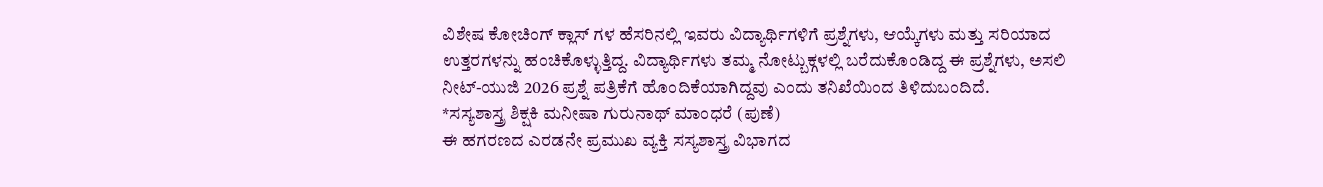ವಿಶೇಷ ಕೋಚಿಂಗ್ ಕ್ಲಾಸ್ ಗಳ ಹೆಸರಿನಲ್ಲಿ ಇವರು ವಿದ್ಯಾರ್ಥಿಗಳಿಗೆ ಪ್ರಶ್ನೆಗಳು, ಆಯ್ಕೆಗಳು ಮತ್ತು ಸರಿಯಾದ ಉತ್ತರಗಳನ್ನು ಹಂಚಿಕೊಳ್ಳುತ್ತಿದ್ದ. ವಿದ್ಯಾರ್ಥಿಗಳು ತಮ್ಮ ನೋಟ್ಬುಕ್ಗಳಲ್ಲಿ ಬರೆದುಕೊಂಡಿದ್ದ ಈ ಪ್ರಶ್ನೆಗಳು, ಅಸಲಿ ನೀಟ್-ಯುಜಿ 2026 ಪ್ರಶ್ನೆ ಪತ್ರಿಕೆಗೆ ಹೊಂದಿಕೆಯಾಗಿದ್ದವು ಎಂದು ತನಿಖೆಯಿಂದ ತಿಳಿದುಬಂದಿದೆ.
*ಸಸ್ಯಶಾಸ್ತ್ರ ಶಿಕ್ಷಕಿ ಮನೀಷಾ ಗುರುನಾಥ್ ಮಾಂಧರೆ (ಪುಣೆ)
ಈ ಹಗರಣದ ಎರಡನೇ ಪ್ರಮುಖ ವ್ಯಕ್ತಿ ಸಸ್ಯಶಾಸ್ತ್ರ ವಿಭಾಗದ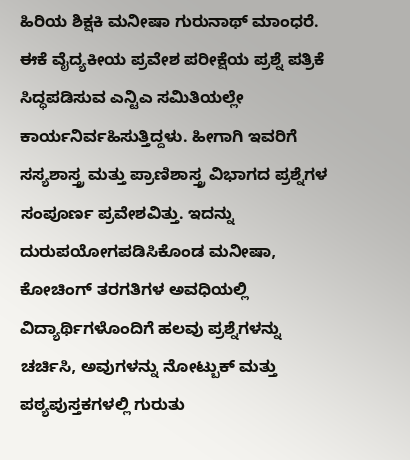ಹಿರಿಯ ಶಿಕ್ಷಕಿ ಮನೀಷಾ ಗುರುನಾಥ್ ಮಾಂಧರೆ. ಈಕೆ ವೈದ್ಯಕೀಯ ಪ್ರವೇಶ ಪರೀಕ್ಷೆಯ ಪ್ರಶ್ನೆ ಪತ್ರಿಕೆ ಸಿದ್ಧಪಡಿಸುವ ಎನ್ಟಿಎ ಸಮಿತಿಯಲ್ಲೇ ಕಾರ್ಯನಿರ್ವಹಿಸುತ್ತಿದ್ದಳು. ಹೀಗಾಗಿ ಇವರಿಗೆ ಸಸ್ಯಶಾಸ್ತ್ರ ಮತ್ತು ಪ್ರಾಣಿಶಾಸ್ತ್ರ ವಿಭಾಗದ ಪ್ರಶ್ನೆಗಳ ಸಂಪೂರ್ಣ ಪ್ರವೇಶವಿತ್ತು. ಇದನ್ನು ದುರುಪಯೋಗಪಡಿಸಿಕೊಂಡ ಮನೀಷಾ, ಕೋಚಿಂಗ್ ತರಗತಿಗಳ ಅವಧಿಯಲ್ಲಿ ವಿದ್ಯಾರ್ಥಿಗಳೊಂದಿಗೆ ಹಲವು ಪ್ರಶ್ನೆಗಳನ್ನು ಚರ್ಚಿಸಿ, ಅವುಗಳನ್ನು ನೋಟ್ಬುಕ್ ಮತ್ತು ಪಠ್ಯಪುಸ್ತಕಗಳಲ್ಲಿ ಗುರುತು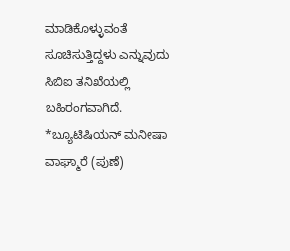ಮಾಡಿಕೊಳ್ಳುವಂತೆ ಸೂಚಿಸುತ್ತಿದ್ದಳು ಎನ್ನುವುದು ಸಿಬಿಐ ತನಿಖೆಯಲ್ಲಿ ಬಹಿರಂಗವಾಗಿದೆ.
*ಬ್ಯೂಟಿಷಿಯನ್ ಮನೀಷಾ ವಾಘ್ಮಾರೆ (ಪುಣೆ)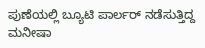ಪುಣೆಯಲ್ಲಿ ಬ್ಯೂಟಿ ಪಾರ್ಲರ್ ನಡೆಸುತ್ತಿದ್ದ ಮನೀಷಾ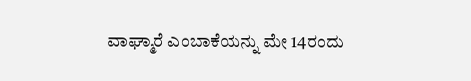ವಾಘ್ಮಾರೆ ಎಂಬಾಕೆಯನ್ನು ಮೇ 14ರಂದು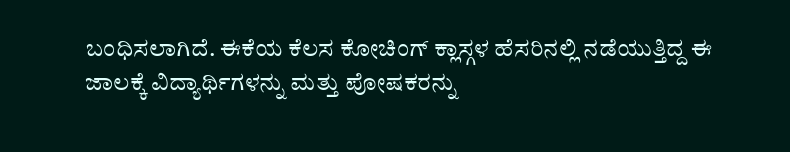ಬಂಧಿಸಲಾಗಿದೆ. ಈಕೆಯ ಕೆಲಸ ಕೋಚಿಂಗ್ ಕ್ಲಾಸ್ಗಳ ಹೆಸರಿನಲ್ಲಿ ನಡೆಯುತ್ತಿದ್ದ ಈ ಜಾಲಕ್ಕೆ ವಿದ್ಯಾರ್ಥಿಗಳನ್ನು ಮತ್ತು ಪೋಷಕರನ್ನು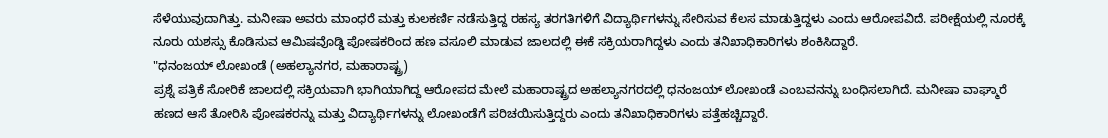ಸೆಳೆಯುವುದಾಗಿತ್ತು. ಮನೀಷಾ ಅವರು ಮಾಂಧರೆ ಮತ್ತು ಕುಲಕರ್ಣಿ ನಡೆಸುತ್ತಿದ್ದ ರಹಸ್ಯ ತರಗತಿಗಳಿಗೆ ವಿದ್ಯಾರ್ಥಿಗಳನ್ನು ಸೇರಿಸುವ ಕೆಲಸ ಮಾಡುತ್ತಿದ್ದಳು ಎಂದು ಆರೋಪವಿದೆ. ಪರೀಕ್ಷೆಯಲ್ಲಿ ನೂರಕ್ಕೆ ನೂರು ಯಶಸ್ಸು ಕೊಡಿಸುವ ಆಮಿಷವೊಡ್ಡಿ ಪೋಷಕರಿಂದ ಹಣ ವಸೂಲಿ ಮಾಡುವ ಜಾಲದಲ್ಲಿ ಈಕೆ ಸಕ್ರಿಯರಾಗಿದ್ದಳು ಎಂದು ತನಿಖಾಧಿಕಾರಿಗಳು ಶಂಕಿಸಿದ್ದಾರೆ.
"ಧನಂಜಯ್ ಲೋಖಂಡೆ (ಅಹಲ್ಯಾನಗರ, ಮಹಾರಾಷ್ಟ್ರ)
ಪ್ರಶ್ನೆ ಪತ್ರಿಕೆ ಸೋರಿಕೆ ಜಾಲದಲ್ಲಿ ಸಕ್ರಿಯವಾಗಿ ಭಾಗಿಯಾಗಿದ್ದ ಆರೋಪದ ಮೇಲೆ ಮಹಾರಾಷ್ಟ್ರದ ಅಹಲ್ಯಾನಗರದಲ್ಲಿ ಧನಂಜಯ್ ಲೋಖಂಡೆ ಎಂಬವನನ್ನು ಬಂಧಿಸಲಾಗಿದೆ. ಮನೀಷಾ ವಾಘ್ಮಾರೆ ಹಣದ ಆಸೆ ತೋರಿಸಿ ಪೋಷಕರನ್ನು ಮತ್ತು ವಿದ್ಯಾರ್ಥಿಗಳನ್ನು ಲೋಖಂಡೆಗೆ ಪರಿಚಯಿಸುತ್ತಿದ್ದರು ಎಂದು ತನಿಖಾಧಿಕಾರಿಗಳು ಪತ್ತೆಹಚ್ಚಿದ್ದಾರೆ.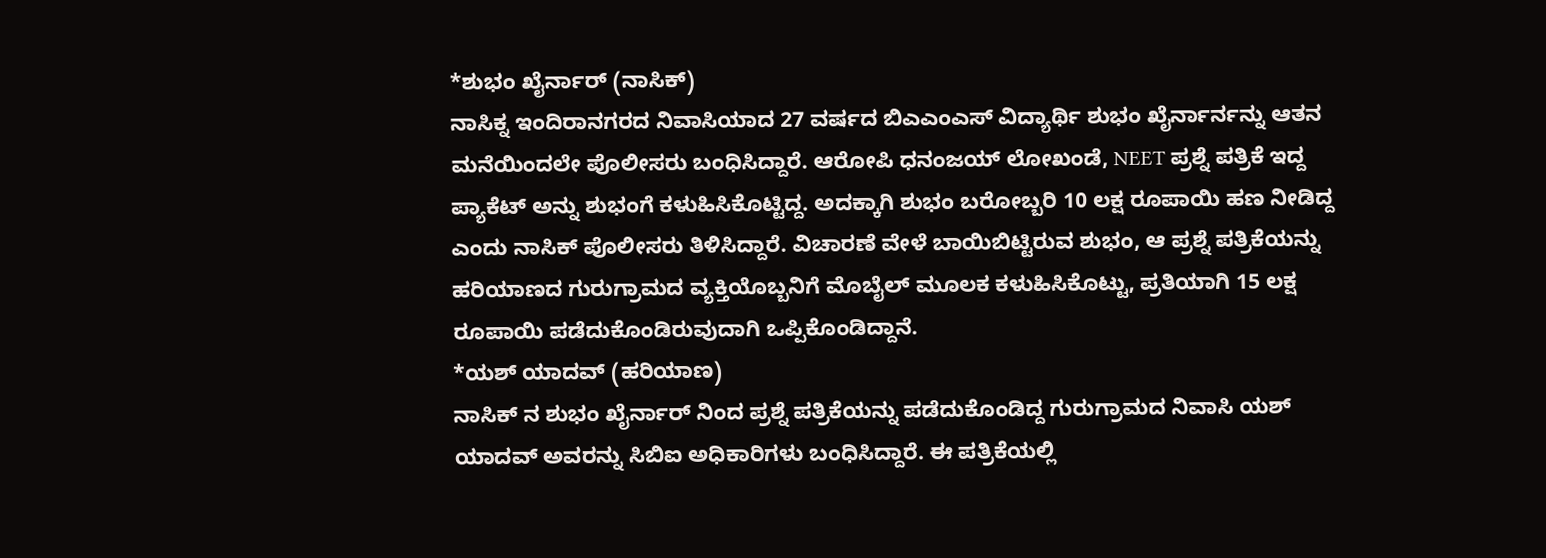*ಶುಭಂ ಖೈರ್ನಾರ್ (ನಾಸಿಕ್)
ನಾಸಿಕ್ನ ಇಂದಿರಾನಗರದ ನಿವಾಸಿಯಾದ 27 ವರ್ಷದ ಬಿಎಎಂಎಸ್ ವಿದ್ಯಾರ್ಥಿ ಶುಭಂ ಖೈರ್ನಾರ್ನನ್ನು ಆತನ ಮನೆಯಿಂದಲೇ ಪೊಲೀಸರು ಬಂಧಿಸಿದ್ದಾರೆ. ಆರೋಪಿ ಧನಂಜಯ್ ಲೋಖಂಡೆ, NEET ಪ್ರಶ್ನೆ ಪತ್ರಿಕೆ ಇದ್ದ ಪ್ಯಾಕೆಟ್ ಅನ್ನು ಶುಭಂಗೆ ಕಳುಹಿಸಿಕೊಟ್ಟಿದ್ದ. ಅದಕ್ಕಾಗಿ ಶುಭಂ ಬರೋಬ್ಬರಿ 10 ಲಕ್ಷ ರೂಪಾಯಿ ಹಣ ನೀಡಿದ್ದ ಎಂದು ನಾಸಿಕ್ ಪೊಲೀಸರು ತಿಳಿಸಿದ್ದಾರೆ. ವಿಚಾರಣೆ ವೇಳೆ ಬಾಯಿಬಿಟ್ಟಿರುವ ಶುಭಂ, ಆ ಪ್ರಶ್ನೆ ಪತ್ರಿಕೆಯನ್ನು ಹರಿಯಾಣದ ಗುರುಗ್ರಾಮದ ವ್ಯಕ್ತಿಯೊಬ್ಬನಿಗೆ ಮೊಬೈಲ್ ಮೂಲಕ ಕಳುಹಿಸಿಕೊಟ್ಟು, ಪ್ರತಿಯಾಗಿ 15 ಲಕ್ಷ ರೂಪಾಯಿ ಪಡೆದುಕೊಂಡಿರುವುದಾಗಿ ಒಪ್ಪಿಕೊಂಡಿದ್ದಾನೆ.
*ಯಶ್ ಯಾದವ್ (ಹರಿಯಾಣ)
ನಾಸಿಕ್ ನ ಶುಭಂ ಖೈರ್ನಾರ್ ನಿಂದ ಪ್ರಶ್ನೆ ಪತ್ರಿಕೆಯನ್ನು ಪಡೆದುಕೊಂಡಿದ್ದ ಗುರುಗ್ರಾಮದ ನಿವಾಸಿ ಯಶ್ ಯಾದವ್ ಅವರನ್ನು ಸಿಬಿಐ ಅಧಿಕಾರಿಗಳು ಬಂಧಿಸಿದ್ದಾರೆ. ಈ ಪತ್ರಿಕೆಯಲ್ಲಿ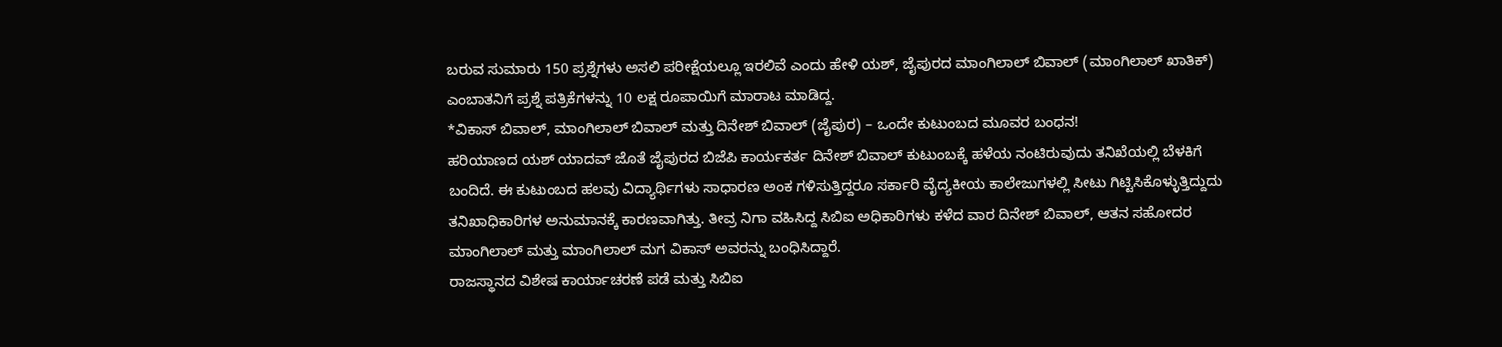ಬರುವ ಸುಮಾರು 150 ಪ್ರಶ್ನೆಗಳು ಅಸಲಿ ಪರೀಕ್ಷೆಯಲ್ಲೂ ಇರಲಿವೆ ಎಂದು ಹೇಳಿ ಯಶ್, ಜೈಪುರದ ಮಾಂಗಿಲಾಲ್ ಬಿವಾಲ್ (ಮಾಂಗಿಲಾಲ್ ಖಾತಿಕ್) ಎಂಬಾತನಿಗೆ ಪ್ರಶ್ನೆ ಪತ್ರಿಕೆಗಳನ್ನು 10 ಲಕ್ಷ ರೂಪಾಯಿಗೆ ಮಾರಾಟ ಮಾಡಿದ್ದ.
*ವಿಕಾಸ್ ಬಿವಾಲ್, ಮಾಂಗಿಲಾಲ್ ಬಿವಾಲ್ ಮತ್ತು ದಿನೇಶ್ ಬಿವಾಲ್ (ಜೈಪುರ) – ಒಂದೇ ಕುಟುಂಬದ ಮೂವರ ಬಂಧನ!
ಹರಿಯಾಣದ ಯಶ್ ಯಾದವ್ ಜೊತೆ ಜೈಪುರದ ಬಿಜೆಪಿ ಕಾರ್ಯಕರ್ತ ದಿನೇಶ್ ಬಿವಾಲ್ ಕುಟುಂಬಕ್ಕೆ ಹಳೆಯ ನಂಟಿರುವುದು ತನಿಖೆಯಲ್ಲಿ ಬೆಳಕಿಗೆ ಬಂದಿದೆ. ಈ ಕುಟುಂಬದ ಹಲವು ವಿದ್ಯಾರ್ಥಿಗಳು ಸಾಧಾರಣ ಅಂಕ ಗಳಿಸುತ್ತಿದ್ದರೂ ಸರ್ಕಾರಿ ವೈದ್ಯಕೀಯ ಕಾಲೇಜುಗಳಲ್ಲಿ ಸೀಟು ಗಿಟ್ಟಿಸಿಕೊಳ್ಳುತ್ತಿದ್ದುದು ತನಿಖಾಧಿಕಾರಿಗಳ ಅನುಮಾನಕ್ಕೆ ಕಾರಣವಾಗಿತ್ತು. ತೀವ್ರ ನಿಗಾ ವಹಿಸಿದ್ದ ಸಿಬಿಐ ಅಧಿಕಾರಿಗಳು ಕಳೆದ ವಾರ ದಿನೇಶ್ ಬಿವಾಲ್, ಆತನ ಸಹೋದರ ಮಾಂಗಿಲಾಲ್ ಮತ್ತು ಮಾಂಗಿಲಾಲ್ ಮಗ ವಿಕಾಸ್ ಅವರನ್ನು ಬಂಧಿಸಿದ್ದಾರೆ.
ರಾಜಸ್ಥಾನದ ವಿಶೇಷ ಕಾರ್ಯಾಚರಣೆ ಪಡೆ ಮತ್ತು ಸಿಬಿಐ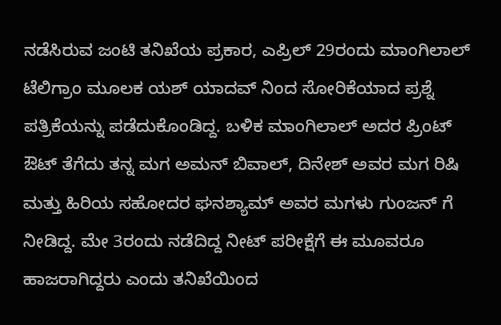ನಡೆಸಿರುವ ಜಂಟಿ ತನಿಖೆಯ ಪ್ರಕಾರ, ಎಪ್ರಿಲ್ 29ರಂದು ಮಾಂಗಿಲಾಲ್ ಟೆಲಿಗ್ರಾಂ ಮೂಲಕ ಯಶ್ ಯಾದವ್ ನಿಂದ ಸೋರಿಕೆಯಾದ ಪ್ರಶ್ನೆ ಪತ್ರಿಕೆಯನ್ನು ಪಡೆದುಕೊಂಡಿದ್ದ. ಬಳಿಕ ಮಾಂಗಿಲಾಲ್ ಅದರ ಪ್ರಿಂಟ್ ಔಟ್ ತೆಗೆದು ತನ್ನ ಮಗ ಅಮನ್ ಬಿವಾಲ್, ದಿನೇಶ್ ಅವರ ಮಗ ರಿಷಿ ಮತ್ತು ಹಿರಿಯ ಸಹೋದರ ಘನಶ್ಯಾಮ್ ಅವರ ಮಗಳು ಗುಂಜನ್ ಗೆ ನೀಡಿದ್ದ. ಮೇ 3ರಂದು ನಡೆದಿದ್ದ ನೀಟ್ ಪರೀಕ್ಷೆಗೆ ಈ ಮೂವರೂ ಹಾಜರಾಗಿದ್ದರು ಎಂದು ತನಿಖೆಯಿಂದ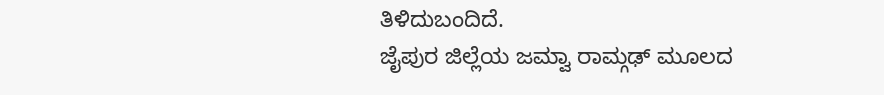ತಿಳಿದುಬಂದಿದೆ.
ಜೈಪುರ ಜಿಲ್ಲೆಯ ಜಮ್ವಾ ರಾಮ್ಗಢ್ ಮೂಲದ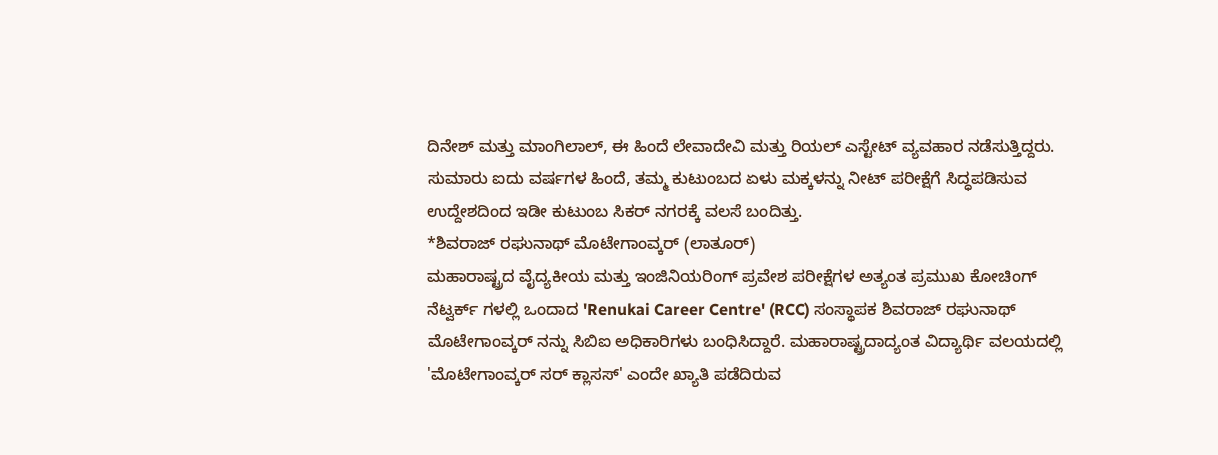ದಿನೇಶ್ ಮತ್ತು ಮಾಂಗಿಲಾಲ್, ಈ ಹಿಂದೆ ಲೇವಾದೇವಿ ಮತ್ತು ರಿಯಲ್ ಎಸ್ಟೇಟ್ ವ್ಯವಹಾರ ನಡೆಸುತ್ತಿದ್ದರು. ಸುಮಾರು ಐದು ವರ್ಷಗಳ ಹಿಂದೆ, ತಮ್ಮ ಕುಟುಂಬದ ಏಳು ಮಕ್ಕಳನ್ನು ನೀಟ್ ಪರೀಕ್ಷೆಗೆ ಸಿದ್ಧಪಡಿಸುವ ಉದ್ದೇಶದಿಂದ ಇಡೀ ಕುಟುಂಬ ಸಿಕರ್ ನಗರಕ್ಕೆ ವಲಸೆ ಬಂದಿತ್ತು.
*ಶಿವರಾಜ್ ರಘುನಾಥ್ ಮೊಟೇಗಾಂವ್ಕರ್ (ಲಾತೂರ್)
ಮಹಾರಾಷ್ಟ್ರದ ವೈದ್ಯಕೀಯ ಮತ್ತು ಇಂಜಿನಿಯರಿಂಗ್ ಪ್ರವೇಶ ಪರೀಕ್ಷೆಗಳ ಅತ್ಯಂತ ಪ್ರಮುಖ ಕೋಚಿಂಗ್ ನೆಟ್ವರ್ಕ್ ಗಳಲ್ಲಿ ಒಂದಾದ 'Renukai Career Centre' (RCC) ಸಂಸ್ಥಾಪಕ ಶಿವರಾಜ್ ರಘುನಾಥ್ ಮೊಟೇಗಾಂವ್ಕರ್ ನನ್ನು ಸಿಬಿಐ ಅಧಿಕಾರಿಗಳು ಬಂಧಿಸಿದ್ದಾರೆ. ಮಹಾರಾಷ್ಟ್ರದಾದ್ಯಂತ ವಿದ್ಯಾರ್ಥಿ ವಲಯದಲ್ಲಿ 'ಮೊಟೇಗಾಂವ್ಕರ್ ಸರ್ ಕ್ಲಾಸಸ್' ಎಂದೇ ಖ್ಯಾತಿ ಪಡೆದಿರುವ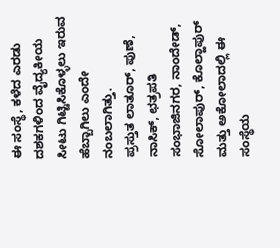ಈ ಸಂಸ್ಥೆ, ಕಳೆದ ಎರಡು ದಶಕಗಳಿಂದ ವೈದ್ಯಕೀಯ ಸೀಟು ಗಿಟ್ಟಿಸಿಕೊಳ್ಳಲು ಇರುವ ಹೆಬ್ಬಾಗಿಲು ಎಂದೇ ನಂಬಲಾಗಿತ್ತು.
ಪ್ರಸ್ತುತ ಲಾತೂರ್, ಪುಣೆ, ನಾಸಿಕ್, ಛತ್ರಪತಿ ಸಂಭಾಜಿನಗರ, ನಾಂದೇಡ್, ಸೋಲಾಪುರ್, ಕೊಲ್ಹಾಪುರ್ ಮತ್ತು ಅಕೋಲಾದಲ್ಲಿ ಈ ಸಂಸ್ಥೆಯ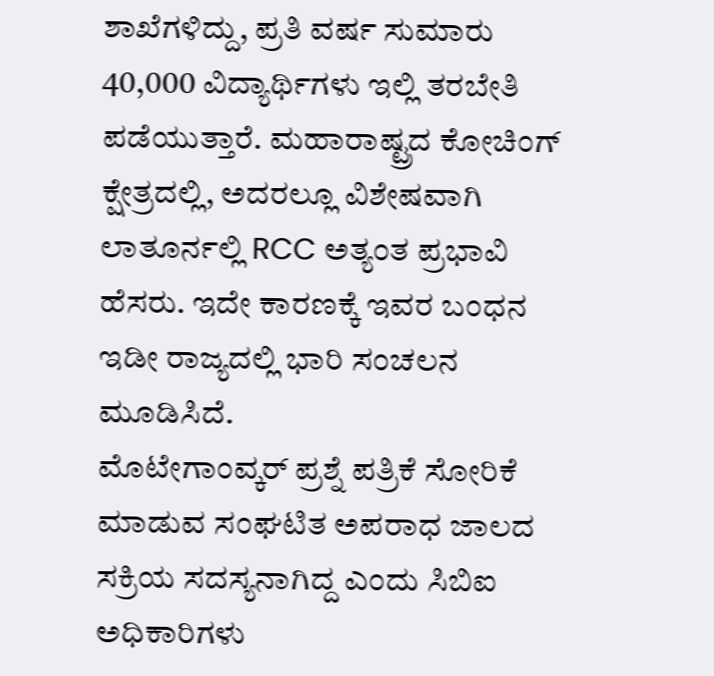ಶಾಖೆಗಳಿದ್ದು, ಪ್ರತಿ ವರ್ಷ ಸುಮಾರು 40,000 ವಿದ್ಯಾರ್ಥಿಗಳು ಇಲ್ಲಿ ತರಬೇತಿ ಪಡೆಯುತ್ತಾರೆ. ಮಹಾರಾಷ್ಟ್ರದ ಕೋಚಿಂಗ್ ಕ್ಷೇತ್ರದಲ್ಲಿ, ಅದರಲ್ಲೂ ವಿಶೇಷವಾಗಿ ಲಾತೂರ್ನಲ್ಲಿ RCC ಅತ್ಯಂತ ಪ್ರಭಾವಿ ಹೆಸರು. ಇದೇ ಕಾರಣಕ್ಕೆ ಇವರ ಬಂಧನ ಇಡೀ ರಾಜ್ಯದಲ್ಲಿ ಭಾರಿ ಸಂಚಲನ ಮೂಡಿಸಿದೆ.
ಮೊಟೇಗಾಂವ್ಕರ್ ಪ್ರಶ್ನೆ ಪತ್ರಿಕೆ ಸೋರಿಕೆ ಮಾಡುವ ಸಂಘಟಿತ ಅಪರಾಧ ಜಾಲದ ಸಕ್ರಿಯ ಸದಸ್ಯನಾಗಿದ್ದ ಎಂದು ಸಿಬಿಐ ಅಧಿಕಾರಿಗಳು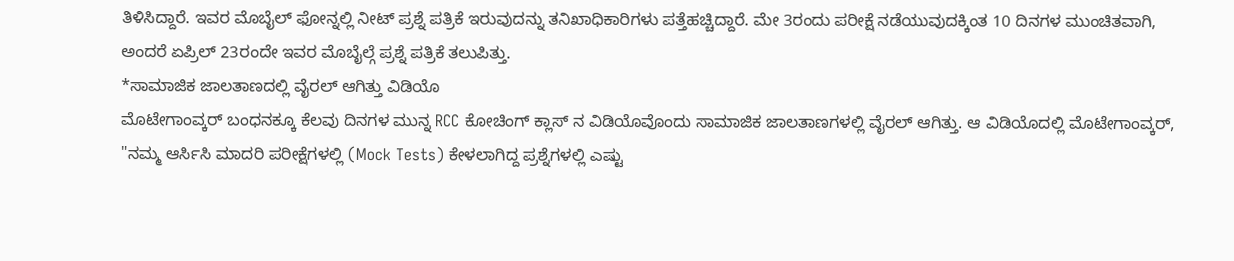ತಿಳಿಸಿದ್ದಾರೆ. ಇವರ ಮೊಬೈಲ್ ಫೋನ್ನಲ್ಲಿ ನೀಟ್ ಪ್ರಶ್ನೆ ಪತ್ರಿಕೆ ಇರುವುದನ್ನು ತನಿಖಾಧಿಕಾರಿಗಳು ಪತ್ತೆಹಚ್ಚಿದ್ದಾರೆ. ಮೇ 3ರಂದು ಪರೀಕ್ಷೆ ನಡೆಯುವುದಕ್ಕಿಂತ 10 ದಿನಗಳ ಮುಂಚಿತವಾಗಿ, ಅಂದರೆ ಏಪ್ರಿಲ್ 23ರಂದೇ ಇವರ ಮೊಬೈಲ್ಗೆ ಪ್ರಶ್ನೆ ಪತ್ರಿಕೆ ತಲುಪಿತ್ತು.
*ಸಾಮಾಜಿಕ ಜಾಲತಾಣದಲ್ಲಿ ವೈರಲ್ ಆಗಿತ್ತು ವಿಡಿಯೊ
ಮೊಟೇಗಾಂವ್ಕರ್ ಬಂಧನಕ್ಕೂ ಕೆಲವು ದಿನಗಳ ಮುನ್ನ RCC ಕೋಚಿಂಗ್ ಕ್ಲಾಸ್ ನ ವಿಡಿಯೊವೊಂದು ಸಾಮಾಜಿಕ ಜಾಲತಾಣಗಳಲ್ಲಿ ವೈರಲ್ ಆಗಿತ್ತು. ಆ ವಿಡಿಯೊದಲ್ಲಿ ಮೊಟೇಗಾಂವ್ಕರ್, "ನಮ್ಮ ಆರ್ಸಿಸಿ ಮಾದರಿ ಪರೀಕ್ಷೆಗಳಲ್ಲಿ (Mock Tests) ಕೇಳಲಾಗಿದ್ದ ಪ್ರಶ್ನೆಗಳಲ್ಲಿ ಎಷ್ಟು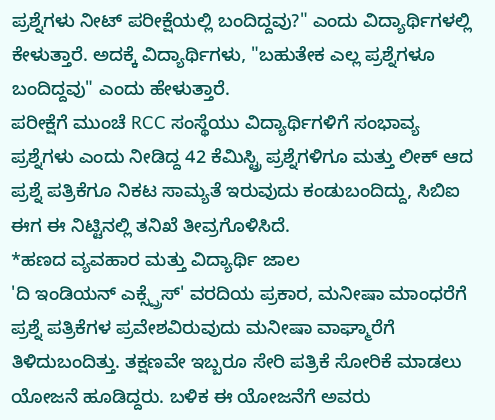ಪ್ರಶ್ನೆಗಳು ನೀಟ್ ಪರೀಕ್ಷೆಯಲ್ಲಿ ಬಂದಿದ್ದವು?" ಎಂದು ವಿದ್ಯಾರ್ಥಿಗಳಲ್ಲಿ ಕೇಳುತ್ತಾರೆ. ಅದಕ್ಕೆ ವಿದ್ಯಾರ್ಥಿಗಳು, "ಬಹುತೇಕ ಎಲ್ಲ ಪ್ರಶ್ನೆಗಳೂ ಬಂದಿದ್ದವು" ಎಂದು ಹೇಳುತ್ತಾರೆ.
ಪರೀಕ್ಷೆಗೆ ಮುಂಚೆ RCC ಸಂಸ್ಥೆಯು ವಿದ್ಯಾರ್ಥಿಗಳಿಗೆ ಸಂಭಾವ್ಯ ಪ್ರಶ್ನೆಗಳು ಎಂದು ನೀಡಿದ್ದ 42 ಕೆಮಿಸ್ಟ್ರಿ ಪ್ರಶ್ನೆಗಳಿಗೂ ಮತ್ತು ಲೀಕ್ ಆದ ಪ್ರಶ್ನೆ ಪತ್ರಿಕೆಗೂ ನಿಕಟ ಸಾಮ್ಯತೆ ಇರುವುದು ಕಂಡುಬಂದಿದ್ದು, ಸಿಬಿಐ ಈಗ ಈ ನಿಟ್ಟಿನಲ್ಲಿ ತನಿಖೆ ತೀವ್ರಗೊಳಿಸಿದೆ.
*ಹಣದ ವ್ಯವಹಾರ ಮತ್ತು ವಿದ್ಯಾರ್ಥಿ ಜಾಲ
'ದಿ ಇಂಡಿಯನ್ ಎಕ್ಸ್ಪ್ರೆಸ್' ವರದಿಯ ಪ್ರಕಾರ, ಮನೀಷಾ ಮಾಂಧರೆಗೆ ಪ್ರಶ್ನೆ ಪತ್ರಿಕೆಗಳ ಪ್ರವೇಶವಿರುವುದು ಮನೀಷಾ ವಾಘ್ಮಾರೆಗೆ ತಿಳಿದುಬಂದಿತ್ತು. ತಕ್ಷಣವೇ ಇಬ್ಬರೂ ಸೇರಿ ಪತ್ರಿಕೆ ಸೋರಿಕೆ ಮಾಡಲು ಯೋಜನೆ ಹೂಡಿದ್ದರು. ಬಳಿಕ ಈ ಯೋಜನೆಗೆ ಅವರು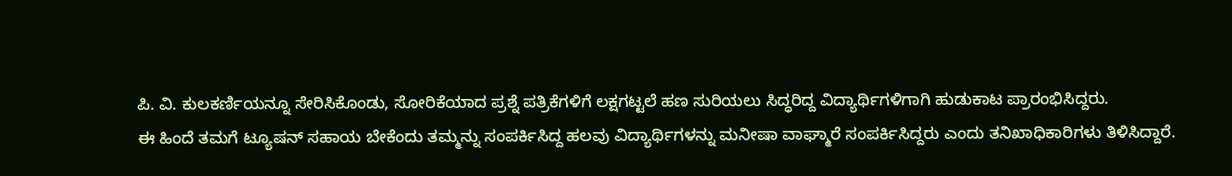ಪಿ. ವಿ. ಕುಲಕರ್ಣಿಯನ್ನೂ ಸೇರಿಸಿಕೊಂಡು, ಸೋರಿಕೆಯಾದ ಪ್ರಶ್ನೆ ಪತ್ರಿಕೆಗಳಿಗೆ ಲಕ್ಷಗಟ್ಟಲೆ ಹಣ ಸುರಿಯಲು ಸಿದ್ಧರಿದ್ದ ವಿದ್ಯಾರ್ಥಿಗಳಿಗಾಗಿ ಹುಡುಕಾಟ ಪ್ರಾರಂಭಿಸಿದ್ದರು.
ಈ ಹಿಂದೆ ತಮಗೆ ಟ್ಯೂಷನ್ ಸಹಾಯ ಬೇಕೆಂದು ತಮ್ಮನ್ನು ಸಂಪರ್ಕಿಸಿದ್ದ ಹಲವು ವಿದ್ಯಾರ್ಥಿಗಳನ್ನು ಮನೀಷಾ ವಾಘ್ಮಾರೆ ಸಂಪರ್ಕಿಸಿದ್ದರು ಎಂದು ತನಿಖಾಧಿಕಾರಿಗಳು ತಿಳಿಸಿದ್ದಾರೆ.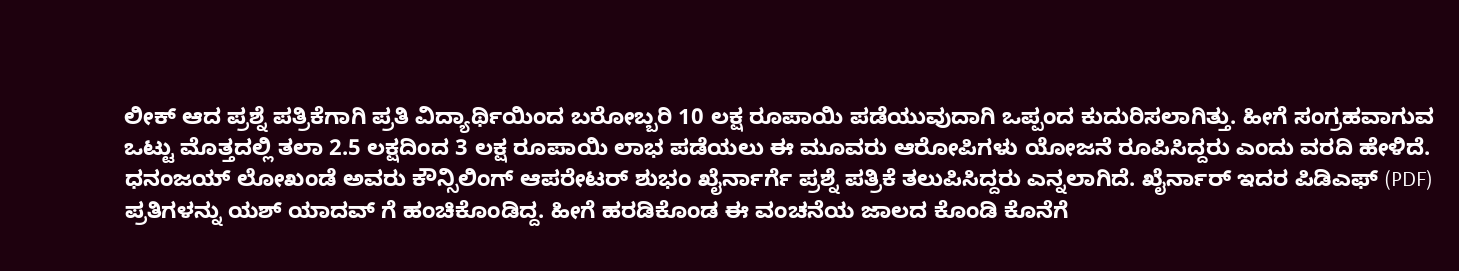ಲೀಕ್ ಆದ ಪ್ರಶ್ನೆ ಪತ್ರಿಕೆಗಾಗಿ ಪ್ರತಿ ವಿದ್ಯಾರ್ಥಿಯಿಂದ ಬರೋಬ್ಬರಿ 10 ಲಕ್ಷ ರೂಪಾಯಿ ಪಡೆಯುವುದಾಗಿ ಒಪ್ಪಂದ ಕುದುರಿಸಲಾಗಿತ್ತು. ಹೀಗೆ ಸಂಗ್ರಹವಾಗುವ ಒಟ್ಟು ಮೊತ್ತದಲ್ಲಿ ತಲಾ 2.5 ಲಕ್ಷದಿಂದ 3 ಲಕ್ಷ ರೂಪಾಯಿ ಲಾಭ ಪಡೆಯಲು ಈ ಮೂವರು ಆರೋಪಿಗಳು ಯೋಜನೆ ರೂಪಿಸಿದ್ದರು ಎಂದು ವರದಿ ಹೇಳಿದೆ.
ಧನಂಜಯ್ ಲೋಖಂಡೆ ಅವರು ಕೌನ್ಸಿಲಿಂಗ್ ಆಪರೇಟರ್ ಶುಭಂ ಖೈರ್ನಾರ್ಗೆ ಪ್ರಶ್ನೆ ಪತ್ರಿಕೆ ತಲುಪಿಸಿದ್ದರು ಎನ್ನಲಾಗಿದೆ. ಖೈರ್ನಾರ್ ಇದರ ಪಿಡಿಎಫ್ (PDF) ಪ್ರತಿಗಳನ್ನು ಯಶ್ ಯಾದವ್ ಗೆ ಹಂಚಿಕೊಂಡಿದ್ದ. ಹೀಗೆ ಹರಡಿಕೊಂಡ ಈ ವಂಚನೆಯ ಜಾಲದ ಕೊಂಡಿ ಕೊನೆಗೆ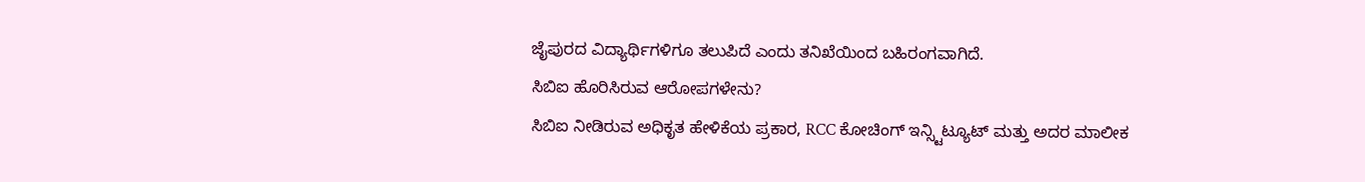ಜೈಪುರದ ವಿದ್ಯಾರ್ಥಿಗಳಿಗೂ ತಲುಪಿದೆ ಎಂದು ತನಿಖೆಯಿಂದ ಬಹಿರಂಗವಾಗಿದೆ.
ಸಿಬಿಐ ಹೊರಿಸಿರುವ ಆರೋಪಗಳೇನು?
ಸಿಬಿಐ ನೀಡಿರುವ ಅಧಿಕೃತ ಹೇಳಿಕೆಯ ಪ್ರಕಾರ, RCC ಕೋಚಿಂಗ್ ಇನ್ಸ್ಟಿಟ್ಯೂಟ್ ಮತ್ತು ಅದರ ಮಾಲೀಕ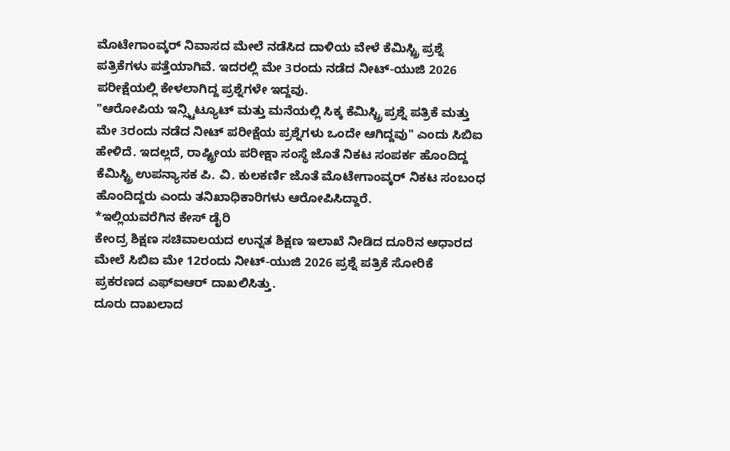ಮೊಟೇಗಾಂವ್ಕರ್ ನಿವಾಸದ ಮೇಲೆ ನಡೆಸಿದ ದಾಳಿಯ ವೇಳೆ ಕೆಮಿಸ್ಟ್ರಿ ಪ್ರಶ್ನೆ ಪತ್ರಿಕೆಗಳು ಪತ್ತೆಯಾಗಿವೆ. ಇದರಲ್ಲಿ ಮೇ 3ರಂದು ನಡೆದ ನೀಟ್-ಯುಜಿ 2026 ಪರೀಕ್ಷೆಯಲ್ಲಿ ಕೇಳಲಾಗಿದ್ದ ಪ್ರಶ್ನೆಗಳೇ ಇದ್ದವು.
"ಆರೋಪಿಯ ಇನ್ಸ್ಟಿಟ್ಯೂಟ್ ಮತ್ತು ಮನೆಯಲ್ಲಿ ಸಿಕ್ಕ ಕೆಮಿಸ್ಟ್ರಿ ಪ್ರಶ್ನೆ ಪತ್ರಿಕೆ ಮತ್ತು ಮೇ 3ರಂದು ನಡೆದ ನೀಟ್ ಪರೀಕ್ಷೆಯ ಪ್ರಶ್ನೆಗಳು ಒಂದೇ ಆಗಿದ್ದವು" ಎಂದು ಸಿಬಿಐ ಹೇಳಿದೆ. ಇದಲ್ಲದೆ, ರಾಷ್ಟ್ರೀಯ ಪರೀಕ್ಷಾ ಸಂಸ್ಥೆ ಜೊತೆ ನಿಕಟ ಸಂಪರ್ಕ ಹೊಂದಿದ್ದ ಕೆಮಿಸ್ಟ್ರಿ ಉಪನ್ಯಾಸಕ ಪಿ. ವಿ. ಕುಲಕರ್ಣಿ ಜೊತೆ ಮೊಟೇಗಾಂವ್ಕರ್ ನಿಕಟ ಸಂಬಂಧ ಹೊಂದಿದ್ದರು ಎಂದು ತನಿಖಾಧಿಕಾರಿಗಳು ಆರೋಪಿಸಿದ್ದಾರೆ.
*ಇಲ್ಲಿಯವರೆಗಿನ ಕೇಸ್ ಡೈರಿ
ಕೇಂದ್ರ ಶಿಕ್ಷಣ ಸಚಿವಾಲಯದ ಉನ್ನತ ಶಿಕ್ಷಣ ಇಲಾಖೆ ನೀಡಿದ ದೂರಿನ ಆಧಾರದ ಮೇಲೆ ಸಿಬಿಐ ಮೇ 12ರಂದು ನೀಟ್-ಯುಜಿ 2026 ಪ್ರಶ್ನೆ ಪತ್ರಿಕೆ ಸೋರಿಕೆ ಪ್ರಕರಣದ ಎಫ್ಐಆರ್ ದಾಖಲಿಸಿತ್ತು.
ದೂರು ದಾಖಲಾದ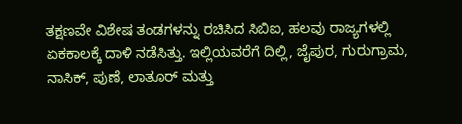ತಕ್ಷಣವೇ ವಿಶೇಷ ತಂಡಗಳನ್ನು ರಚಿಸಿದ ಸಿಬಿಐ, ಹಲವು ರಾಜ್ಯಗಳಲ್ಲಿ ಏಕಕಾಲಕ್ಕೆ ದಾಳಿ ನಡೆಸಿತ್ತು. ಇಲ್ಲಿಯವರೆಗೆ ದಿಲ್ಲಿ, ಜೈಪುರ, ಗುರುಗ್ರಾಮ, ನಾಸಿಕ್, ಪುಣೆ, ಲಾತೂರ್ ಮತ್ತು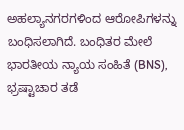ಅಹಲ್ಯಾನಗರಗಳಿಂದ ಆರೋಪಿಗಳನ್ನು ಬಂಧಿಸಲಾಗಿದೆ. ಬಂಧಿತರ ಮೇಲೆ ಭಾರತೀಯ ನ್ಯಾಯ ಸಂಹಿತೆ (BNS), ಭ್ರಷ್ಟಾಚಾರ ತಡೆ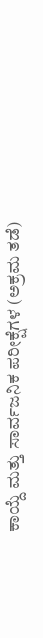ಕಾಯ್ದೆ ಮತ್ತು ಸಾರ್ವಜನಿಕ ಪರೀಕ್ಷೆಗಳ (ಅಕ್ರಮ ತಡೆ)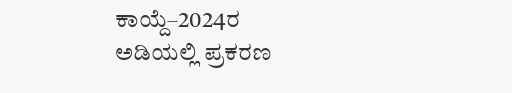ಕಾಯ್ದೆ–2024ರ ಅಡಿಯಲ್ಲಿ ಪ್ರಕರಣ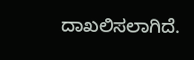ದಾಖಲಿಸಲಾಗಿದೆ.